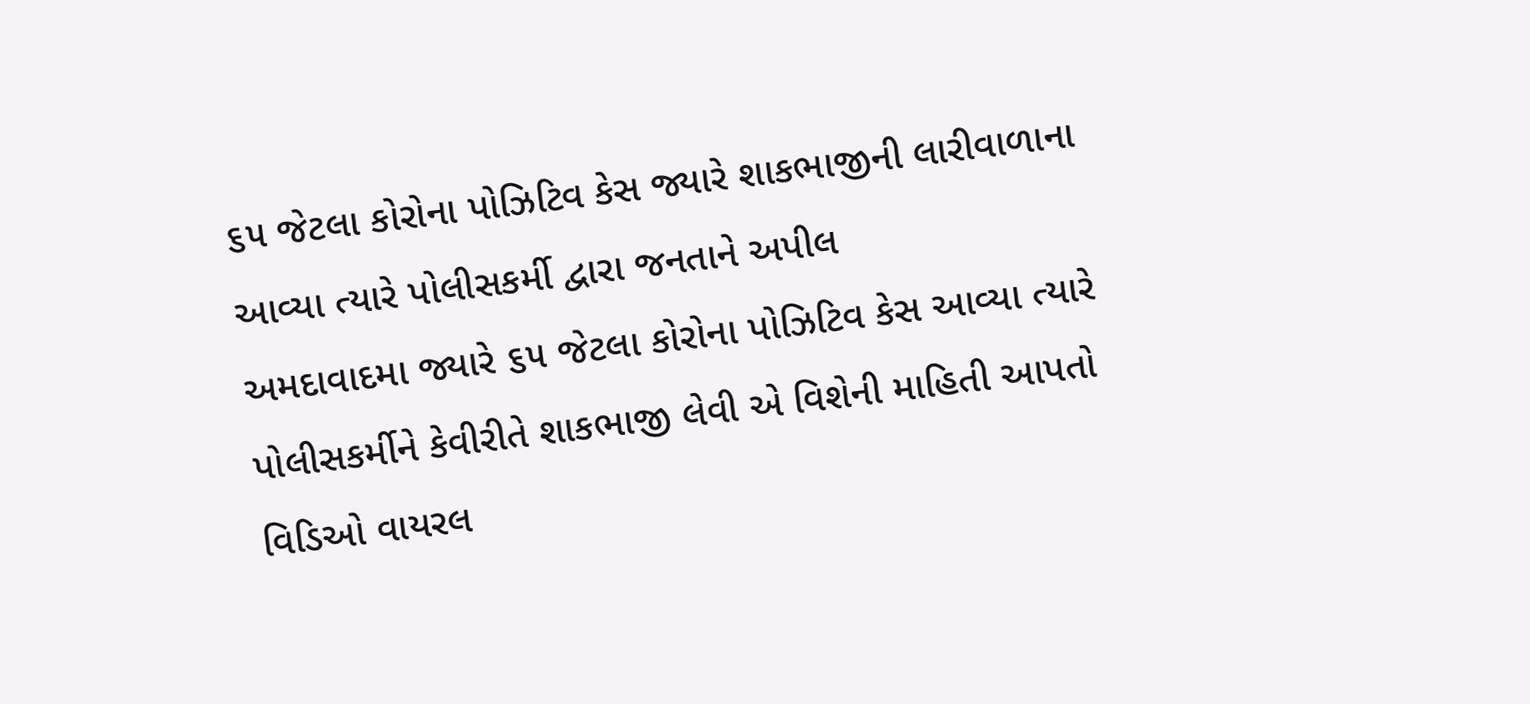૬૫ જેટલા કોરોના પોઝિટિવ કેસ જ્યારે શાકભાજીની લારીવાળાના આવ્યા ત્યારે પોલીસકર્મી દ્વારા જનતાને અપીલ
અમદાવાદમા જ્યારે ૬૫ જેટલા કોરોના પોઝિટિવ કેસ આવ્યા ત્યારે પોલીસકર્મીને કેવીરીતે શાકભાજી લેવી એ વિશેની માહિતી આપતો વિડિઓ વાયરલ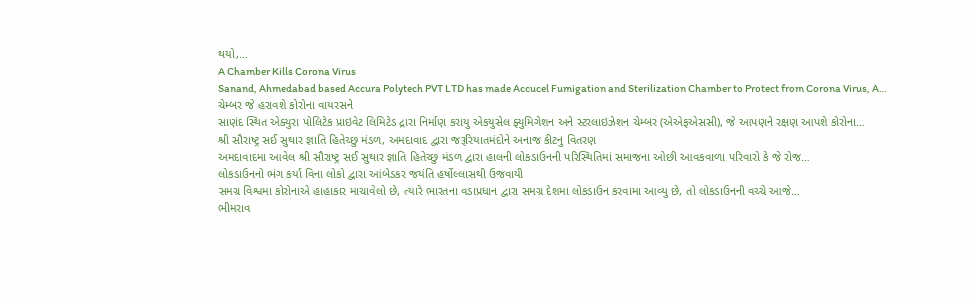થયો,…
A Chamber Kills Corona Virus
Sanand, Ahmedabad based Accura Polytech PVT LTD has made Accucel Fumigation and Sterilization Chamber to Protect from Corona Virus, A…
ચેમ્બર જે હરાવશે કોરોના વાયરસને
સાણંદ સ્થિત એક્યુરા પોલિટેક પ્રાઇવેટ લિમિટેડ દ્રારા નિર્માણ કરાયુ એકયુસેલ ફ્યુમિગેશન અને સ્ટરલાઇઝેશન ચેમ્બર (એએફએસસી), જે આપણને રક્ષણ આપશે કોરોના…
શ્રી સૌરાષ્ટ્ર સઈ સુથાર જ્ઞાતિ હિતેચ્છુ મંડળ, અમદાવાદ દ્વારા જરૂરિયાતમંદોને અનાજ કીટનુ વિતરણ
અમદાવાદમા આવેલ શ્રી સૌરાષ્ટ્ર સઈ સુથાર જ્ઞાતિ હિતેચ્છુ મંડળ દ્વારા હાલની લોકડાઉનની પરિસ્થિતિમાં સમાજના ઓછી આવકવાળા પરિવારો કે જે રોજ…
લોકડાઉનનો ભંગ કર્યા વિના લોકો દ્વારા આંબેડકર જયંતિ હર્ષોલ્લાસથી ઉજવાયી
સમગ્ર વિશ્વમા કોરોનાએ હાહાકાર માચાવેલો છે, ત્યારે ભારતના વડાપ્રધાન દ્વારા સમગ્ર દેશમા લોકડાઉન કરવામા આવ્યુ છે, તો લોકડાઉનની વચ્ચે આજે…
ભીમરાવ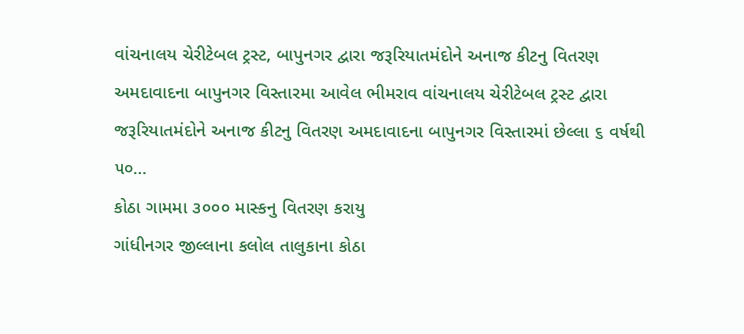વાંચનાલય ચેરીટેબલ ટ્રસ્ટ, બાપુનગર દ્વારા જરૂરિયાતમંદોને અનાજ કીટનુ વિતરણ
અમદાવાદના બાપુનગર વિસ્તારમા આવેલ ભીમરાવ વાંચનાલય ચેરીટેબલ ટ્રસ્ટ દ્વારા જરૂરિયાતમંદોને અનાજ કીટનુ વિતરણ અમદાવાદના બાપુનગર વિસ્તારમાં છેલ્લા ૬ વર્ષથી ૫૦…
કોઠા ગામમા ૩૦૦૦ માસ્કનુ વિતરણ કરાયુ
ગાંધીનગર જીલ્લાના કલોલ તાલુકાના કોઠા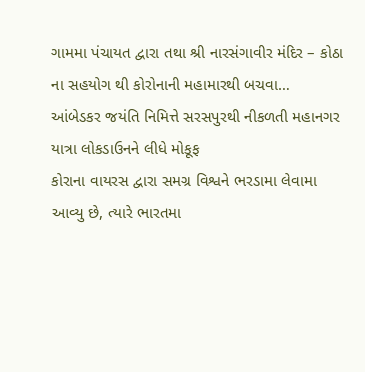ગામમા પંચાયત દ્વારા તથા શ્રી નારસંગાવીર મંદિર – કોઠા ના સહયોગ થી કોરોનાની મહામારથી બચવા…
આંબેડકર જયંતિ નિમિત્તે સરસપુરથી નીકળતી મહાનગર યાત્રા લોકડાઉનને લીધે મોકૂફ
કોરાના વાયરસ દ્વારા સમગ્ર વિશ્વને ભરડામા લેવામા આવ્યુ છે, ત્યારે ભારતમા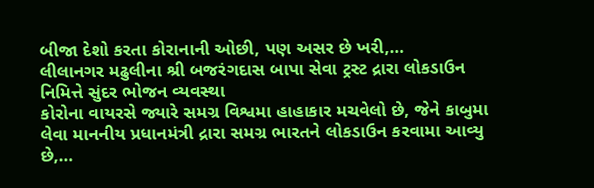બીજા દેશો કરતા કોરાનાની ઓછી, પણ અસર છે ખરી,…
લીલાનગર મઢુલીના શ્રી બજરંગદાસ બાપા સેવા ટ્રસ્ટ દ્રારા લોકડાઉન નિમિત્તે સુંદર ભોજન વ્યવસ્થા
કોરોના વાયરસે જ્યારે સમગ્ર વિશ્વમા હાહાકાર મચવેલો છે, જેને કાબુમા લેવા માનનીય પ્રધાનમંત્રી દ્રારા સમગ્ર ભારતને લોકડાઉન કરવામા આવ્યુ છે,…